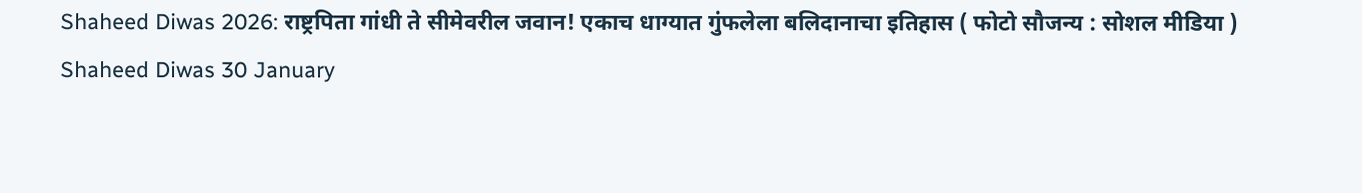Shaheed Diwas 2026: राष्ट्रपिता गांधी ते सीमेवरील जवान! एकाच धाग्यात गुंफलेला बलिदानाचा इतिहास ( फोटो सौजन्य : सोशल मीडिया )
Shaheed Diwas 30 January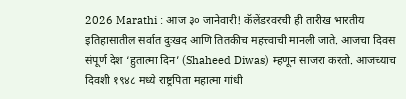2026 Marathi : आज ३० जानेवारी! कॅलेंडरवरची ही तारीख भारतीय इतिहासातील सर्वात दुःखद आणि तितकीच महत्त्वाची मानली जाते. आजचा दिवस संपूर्ण देश ‘हुतात्मा दिन’ (Shaheed Diwas) म्हणून साजरा करतो. आजच्याच दिवशी १९४८ मध्ये राष्ट्रपिता महात्मा गांधी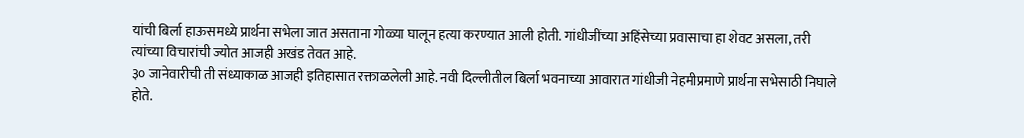यांची बिर्ला हाऊसमध्ये प्रार्थना सभेला जात असताना गोळ्या घालून हत्या करण्यात आली होती. गांधीजींच्या अहिंसेच्या प्रवासाचा हा शेवट असला, तरी त्यांच्या विचारांची ज्योत आजही अखंड तेवत आहे.
३० जानेवारीची ती संध्याकाळ आजही इतिहासात रक्ताळलेली आहे. नवी दिल्लीतील बिर्ला भवनाच्या आवारात गांधीजी नेहमीप्रमाणे प्रार्थना सभेसाठी निघाले होते.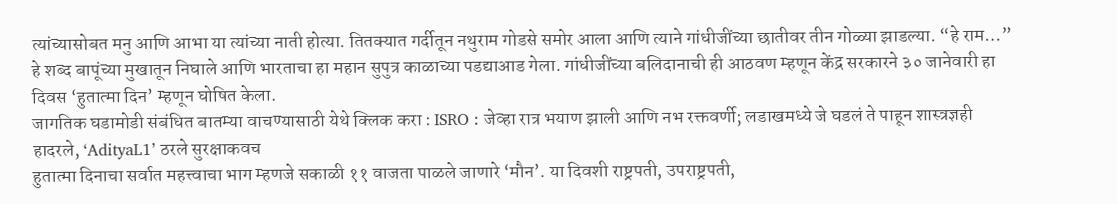त्यांच्यासोबत मनु आणि आभा या त्यांच्या नाती होत्या. तितक्यात गर्दीतून नथुराम गोडसे समोर आला आणि त्याने गांधीजींच्या छातीवर तीन गोळ्या झाडल्या. “हे राम…” हे शब्द बापूंच्या मुखातून निघाले आणि भारताचा हा महान सुपुत्र काळाच्या पडद्याआड गेला. गांधीजींच्या बलिदानाची ही आठवण म्हणून केंद्र सरकारने ३० जानेवारी हा दिवस ‘हुतात्मा दिन’ म्हणून घोषित केला.
जागतिक घडामोडी संबंधित बातम्या वाचण्यासाठी येथे क्लिक करा : ISRO : जेव्हा रात्र भयाण झाली आणि नभ रक्तवर्णी; लडाखमध्ये जे घडलं ते पाहून शास्त्रज्ञही हादरले, ‘AdityaL1’ ठरले सुरक्षाकवच
हुतात्मा दिनाचा सर्वात महत्त्वाचा भाग म्हणजे सकाळी ११ वाजता पाळले जाणारे ‘मौन’. या दिवशी राष्ट्रपती, उपराष्ट्रपती,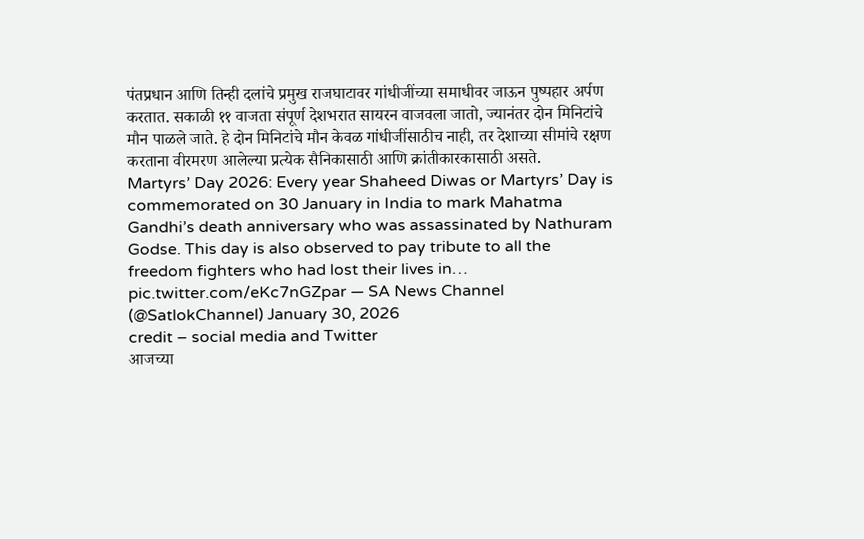पंतप्रधान आणि तिन्ही दलांचे प्रमुख राजघाटावर गांधीजींच्या समाधीवर जाऊन पुष्पहार अर्पण करतात. सकाळी ११ वाजता संपूर्ण देशभरात सायरन वाजवला जातो, ज्यानंतर दोन मिनिटांचे मौन पाळले जाते. हे दोन मिनिटांचे मौन केवळ गांधीजींसाठीच नाही, तर देशाच्या सीमांचे रक्षण करताना वीरमरण आलेल्या प्रत्येक सैनिकासाठी आणि क्रांतीकारकासाठी असते.
Martyrs’ Day 2026: Every year Shaheed Diwas or Martyrs’ Day is commemorated on 30 January in India to mark Mahatma Gandhi’s death anniversary who was assassinated by Nathuram Godse. This day is also observed to pay tribute to all the freedom fighters who had lost their lives in… pic.twitter.com/eKc7nGZpar — SA News Channel (@SatlokChannel) January 30, 2026
credit – social media and Twitter
आजच्या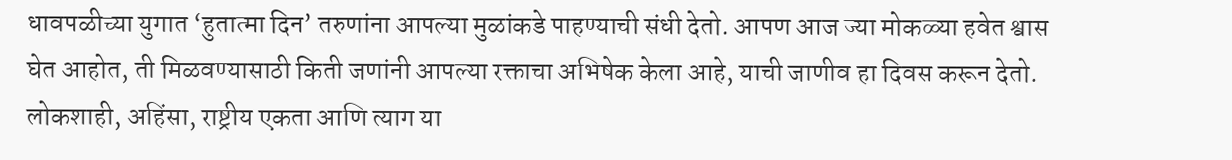धावपळीच्या युगात ‘हुतात्मा दिन’ तरुणांना आपल्या मुळांकडे पाहण्याची संधी देतो. आपण आज ज्या मोकळ्या हवेत श्वास घेत आहोत, ती मिळवण्यासाठी किती जणांनी आपल्या रक्ताचा अभिषेक केला आहे, याची जाणीव हा दिवस करून देतो. लोकशाही, अहिंसा, राष्ट्रीय एकता आणि त्याग या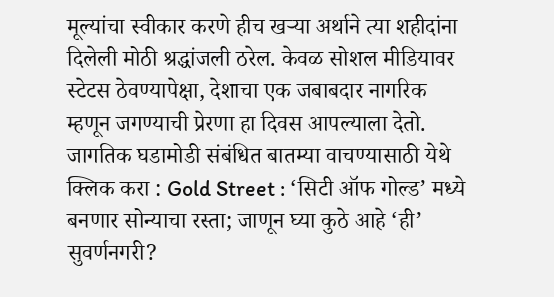मूल्यांचा स्वीकार करणे हीच खऱ्या अर्थाने त्या शहीदांना दिलेली मोठी श्रद्धांजली ठरेल. केवळ सोशल मीडियावर स्टेटस ठेवण्यापेक्षा, देशाचा एक जबाबदार नागरिक म्हणून जगण्याची प्रेरणा हा दिवस आपल्याला देतो.
जागतिक घडामोडी संबंधित बातम्या वाचण्यासाठी येथे क्लिक करा : Gold Street : ‘सिटी ऑफ गोल्ड’ मध्ये बनणार सोन्याचा रस्ता; जाणून घ्या कुठे आहे ‘ही’ सुवर्णनगरी?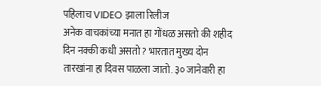पहिलाच VIDEO झाला रिलीज
अनेक वाचकांच्या मनात हा गोंधळ असतो की शहीद दिन नक्की कधी असतो? भारतात मुख्य दोन तारखांना हा दिवस पाळला जातो. ३० जानेवारी हा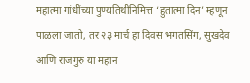महात्मा गांधींच्या पुण्यतिथीनिमित्त ‘हुतात्मा दिन’ म्हणून पाळला जातो, तर २३ मार्च हा दिवस भगतसिंग, सुखदेव आणि राजगुरु या महान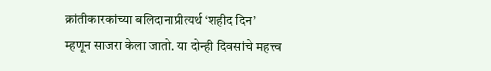क्रांतीकारकांच्या बलिदानाप्रीत्यर्थ ‘शहीद दिन’ म्हणून साजरा केला जातो. या दोन्ही दिवसांचे महत्त्व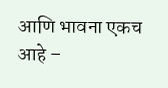आणि भावना एकच आहे –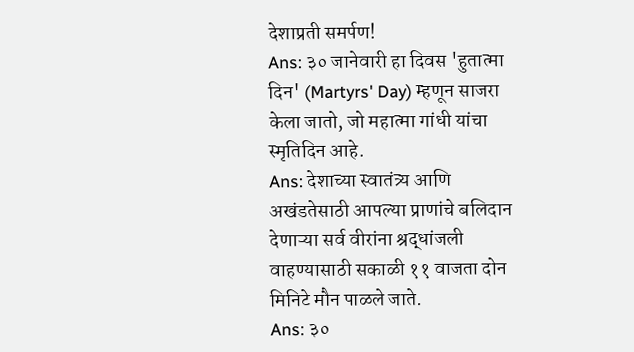देशाप्रती समर्पण!
Ans: ३० जानेवारी हा दिवस 'हुतात्मा दिन' (Martyrs' Day) म्हणून साजरा केला जातो, जो महात्मा गांधी यांचा स्मृतिदिन आहे.
Ans: देशाच्या स्वातंत्र्य आणि अखंडतेसाठी आपल्या प्राणांचे बलिदान देणाऱ्या सर्व वीरांना श्रद्धांजली वाहण्यासाठी सकाळी ११ वाजता दोन मिनिटे मौन पाळले जाते.
Ans: ३०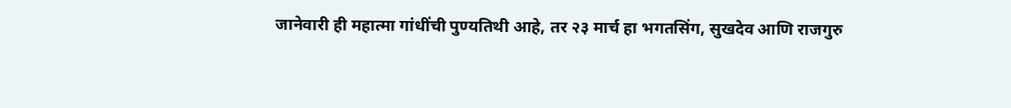जानेवारी ही महात्मा गांधींची पुण्यतिथी आहे, तर २३ मार्च हा भगतसिंग, सुखदेव आणि राजगुरु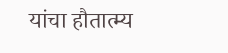यांचा हौतात्म्य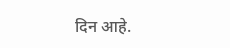दिन आहे.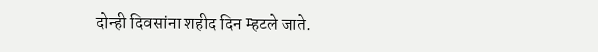दोन्ही दिवसांना शहीद दिन म्हटले जाते.